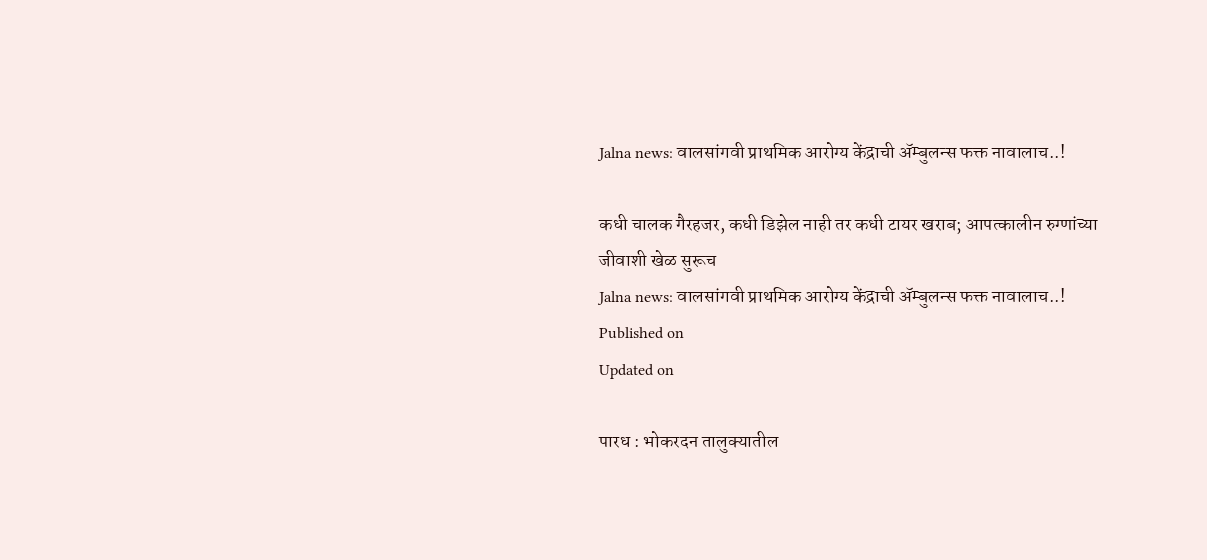Jalna news: वालसांगवी प्राथमिक आरोग्य केंद्राची ॲम्बुलन्स फक्त नावालाच..!

कधी चालक गैरहजर, कधी डिझेल नाही तर कधी टायर खराब; आपत्कालीन रुग्णांच्या जीवाशी खेळ सुरूच
Jalna news: वालसांगवी प्राथमिक आरोग्य केंद्राची ॲम्बुलन्स फक्त नावालाच..!
Published on
Updated on

पारध : भोकरदन तालुक्यातील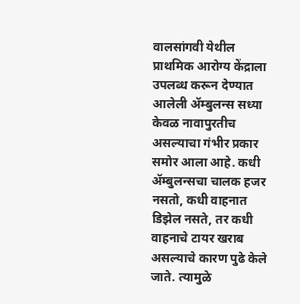वालसांगवी येथील प्राथमिक आरोग्य केंद्राला उपलब्ध करून देण्यात आलेली ॲम्बुलन्स सध्या केवळ नावापुरतीच असल्याचा गंभीर प्रकार समोर आला आहे. कधी ॲम्बुलन्सचा चालक हजर नसतो, कधी वाहनात डिझेल नसते, तर कधी वाहनाचे टायर खराब असल्याचे कारण पुढे केले जाते. त्यामुळे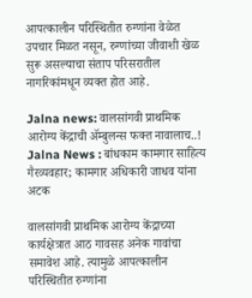आपत्कालीन परिस्थितीत रुग्णांना वेळेत उपचार मिळत नसून, रुग्णांच्या जीवाशी खेळ सुरू असल्याचा संताप परिसरातील नागरिकांमधून व्यक्त होत आहे.

Jalna news: वालसांगवी प्राथमिक आरोग्य केंद्राची ॲम्बुलन्स फक्त नावालाच..!
Jalna News : बांधकाम कामगार साहित्य गैरव्यवहार; कामगार अधिकारी जाधव यांना अटक

वालसांगवी प्राथमिक आरोग्य केंद्राच्या कार्यक्षेत्रात आठ गावसह अनेक गावांचा समावेश आहे. त्यामुळे आपत्कालीन परिस्थितीत रुग्णांना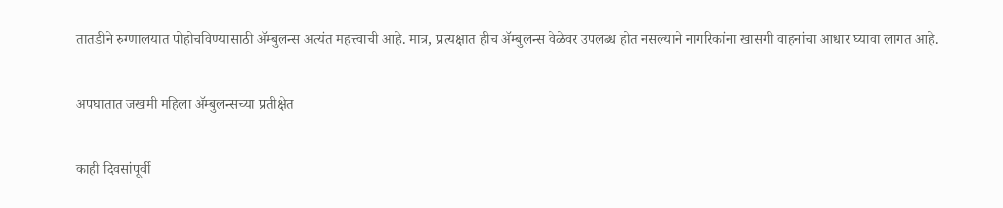तातडीने रुग्णालयात पोहोचविण्यासाठी ॲम्बुलन्स अत्यंत महत्त्वाची आहे. मात्र, प्रत्यक्षात हीच ॲम्बुलन्स वेळेवर उपलब्ध होत नसल्याने नागरिकांना खासगी वाहनांचा आधार घ्यावा लागत आहे.

अपघातात जखमी महिला ॲम्बुलन्सच्या प्रतीक्षेत

काही दिवसांपूर्वी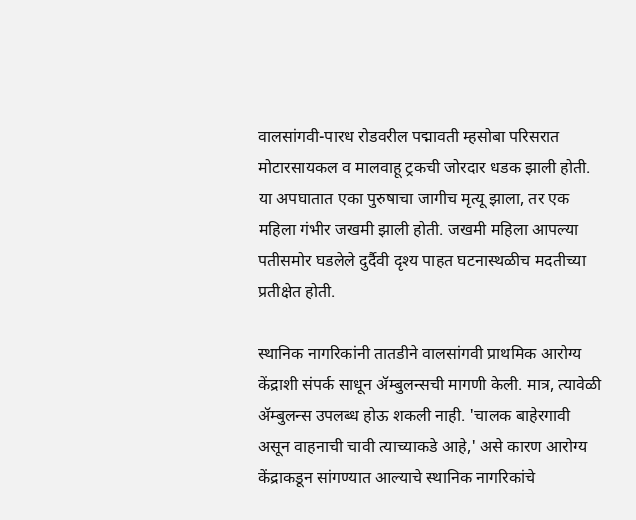वालसांगवी-पारध रोडवरील पद्मावती म्हसोबा परिसरात मोटारसायकल व मालवाहू ट्रकची जोरदार धडक झाली होती. या अपघातात एका पुरुषाचा जागीच मृत्यू झाला, तर एक महिला गंभीर जखमी झाली होती. जखमी महिला आपल्या पतीसमोर घडलेले दुर्दैवी दृश्य पाहत घटनास्थळीच मदतीच्या प्रतीक्षेत होती.

स्थानिक नागरिकांनी तातडीने वालसांगवी प्राथमिक आरोग्य केंद्राशी संपर्क साधून ॲम्बुलन्सची मागणी केली. मात्र, त्यावेळी ॲम्बुलन्स उपलब्ध होऊ शकली नाही. 'चालक बाहेरगावी असून वाहनाची चावी त्याच्याकडे आहे,' असे कारण आरोग्य केंद्राकडून सांगण्यात आल्याचे स्थानिक नागरिकांचे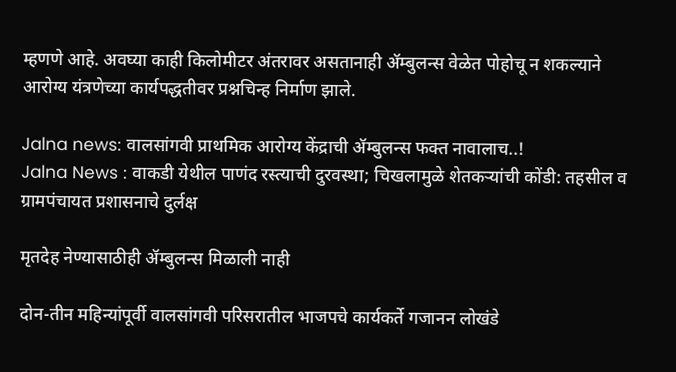म्हणणे आहे. अवघ्या काही किलोमीटर अंतरावर असतानाही ॲम्बुलन्स वेळेत पोहोचू न शकल्याने आरोग्य यंत्रणेच्या कार्यपद्धतीवर प्रश्नचिन्ह निर्माण झाले.

Jalna news: वालसांगवी प्राथमिक आरोग्य केंद्राची ॲम्बुलन्स फक्त नावालाच..!
Jalna News : वाकडी येथील पाणंद रस्त्याची दुरवस्था; चिखलामुळे शेतकऱ्यांची कोंडी: तहसील व ग्रामपंचायत प्रशासनाचे दुर्लक्ष

मृतदेह नेण्यासाठीही ॲम्बुलन्स मिळाली नाही

दोन-तीन महिन्यांपूर्वी वालसांगवी परिसरातील भाजपचे कार्यकर्ते गजानन लोखंडे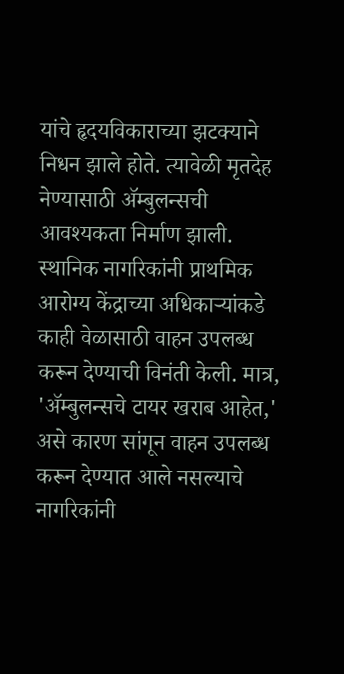यांचे हृदयविकाराच्या झटक्याने निधन झाले होते. त्यावेळी मृतदेह नेण्यासाठी ॲम्बुलन्सची आवश्यकता निर्माण झाली. स्थानिक नागरिकांनी प्राथमिक आरोग्य केंद्राच्या अधिकाऱ्यांकडे काही वेळासाठी वाहन उपलब्ध करून देण्याची विनंती केली. मात्र, 'ॲम्बुलन्सचे टायर खराब आहेत,' असे कारण सांगून वाहन उपलब्ध करून देण्यात आले नसल्याचे नागरिकांनी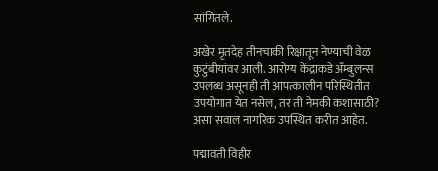सांगितले.

अखेर मृतदेह तीनचाकी रिक्षातून नेण्याची वेळ कुटुंबीयांवर आली. आरोग्य केंद्राकडे ॲम्बुलन्स उपलब्ध असूनही ती आपत्कालीन परिस्थितीत उपयोगात येत नसेल, तर ती नेमकी कशासाठी? असा सवाल नागरिक उपस्थित करीत आहेत.

पद्मावती विहीर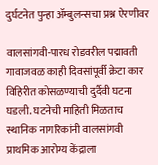दुर्घटनेत पुन्हा ॲम्बुलन्सचा प्रश्न ऐरणीवर

वालसांगवी-पारध रोडवरील पद्मावती गावाजवळ काही दिवसांपूर्वी क्रेटा कार विहिरीत कोसळण्याची दुर्दैवी घटना घडली. घटनेची माहिती मिळताच स्थानिक नागरिकांनी वालसांगवी प्राथमिक आरोग्य केंद्राला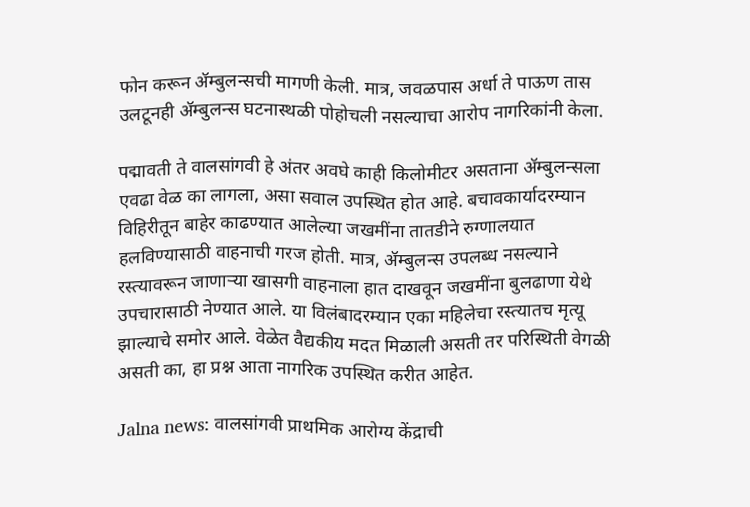फोन करून ॲम्बुलन्सची मागणी केली. मात्र, जवळपास अर्धा ते पाऊण तास उलटूनही ॲम्बुलन्स घटनास्थळी पोहोचली नसल्याचा आरोप नागरिकांनी केला.

पद्मावती ते वालसांगवी हे अंतर अवघे काही किलोमीटर असताना ॲम्बुलन्सला एवढा वेळ का लागला, असा सवाल उपस्थित होत आहे. बचावकार्यादरम्यान विहिरीतून बाहेर काढण्यात आलेल्या जखमींना तातडीने रुग्णालयात हलविण्यासाठी वाहनाची गरज होती. मात्र, ॲम्बुलन्स उपलब्ध नसल्याने रस्त्यावरून जाणाऱ्या खासगी वाहनाला हात दाखवून जखमींना बुलढाणा येथे उपचारासाठी नेण्यात आले. या विलंबादरम्यान एका महिलेचा रस्त्यातच मृत्यू झाल्याचे समोर आले. वेळेत वैद्यकीय मदत मिळाली असती तर परिस्थिती वेगळी असती का, हा प्रश्न आता नागरिक उपस्थित करीत आहेत.

Jalna news: वालसांगवी प्राथमिक आरोग्य केंद्राची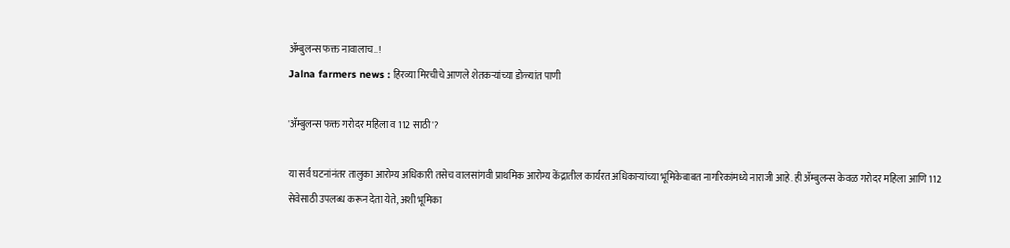ॲम्बुलन्स फक्त नावालाच..!
Jalna farmers news : हिरव्या मिरचीचे आणले शेतकऱ्यांच्या डोळ्यांत पाणी

'ॲम्बुलन्स फक्त गरोदर महिला व 112 साठी'?

या सर्व घटनांनंतर तालुका आरोग्य अधिकारी तसेच वालसांगवी प्राथमिक आरोग्य केंद्रातील कार्यरत अधिकाऱ्यांच्या भूमिकेबाबत नागरिकांमध्ये नाराजी आहे. ही ॲम्बुलन्स केवळ गरोदर महिला आणि 112 सेवेसाठी उपलब्ध करून देता येते, अशी भूमिका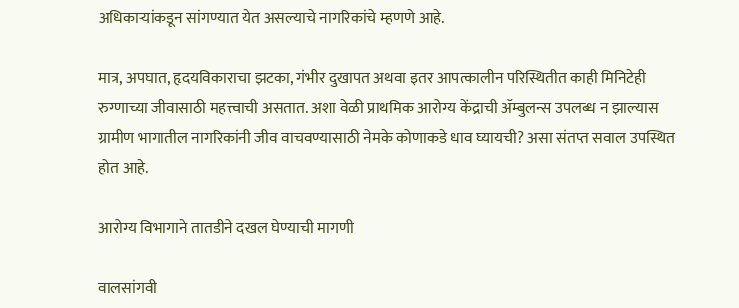अधिकाऱ्यांकडून सांगण्यात येत असल्याचे नागरिकांचे म्हणणे आहे.

मात्र, अपघात, हृदयविकाराचा झटका, गंभीर दुखापत अथवा इतर आपत्कालीन परिस्थितीत काही मिनिटेही रुग्णाच्या जीवासाठी महत्त्वाची असतात. अशा वेळी प्राथमिक आरोग्य केंद्राची ॲम्बुलन्स उपलब्ध न झाल्यास ग्रामीण भागातील नागरिकांनी जीव वाचवण्यासाठी नेमके कोणाकडे धाव घ्यायची? असा संतप्त सवाल उपस्थित होत आहे.

आरोग्य विभागाने तातडीने दखल घेण्याची मागणी

वालसांगवी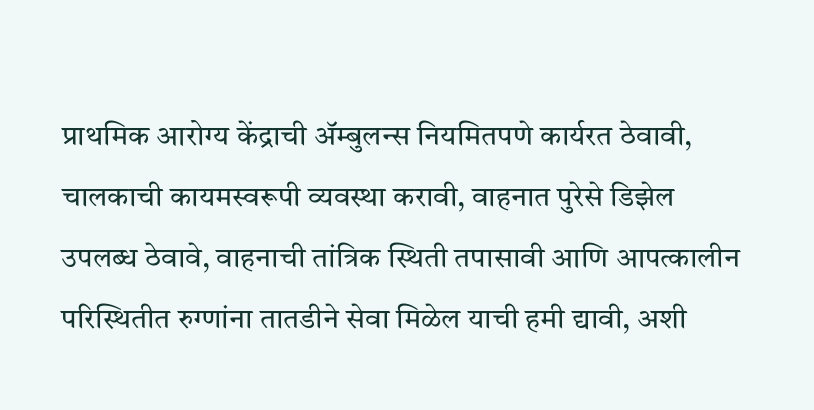प्राथमिक आरोग्य केंद्राची ॲम्बुलन्स नियमितपणे कार्यरत ठेवावी, चालकाची कायमस्वरूपी व्यवस्था करावी, वाहनात पुरेसे डिझेल उपलब्ध ठेवावे, वाहनाची तांत्रिक स्थिती तपासावी आणि आपत्कालीन परिस्थितीत रुग्णांना तातडीने सेवा मिळेल याची हमी द्यावी, अशी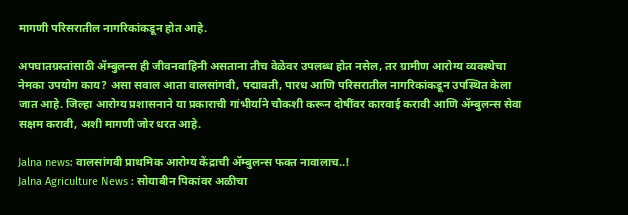मागणी परिसरातील नागरिकांकडून होत आहे.

अपघातग्रस्तांसाठी ॲम्बुलन्स ही जीवनवाहिनी असताना तीच वेळेवर उपलब्ध होत नसेल, तर ग्रामीण आरोग्य व्यवस्थेचा नेमका उपयोग काय? असा सवाल आता वालसांगवी, पद्मावती, पारध आणि परिसरातील नागरिकांकडून उपस्थित केला जात आहे. जिल्हा आरोग्य प्रशासनाने या प्रकाराची गांभीर्याने चौकशी करून दोषींवर कारवाई करावी आणि ॲम्बुलन्स सेवा सक्षम करावी, अशी मागणी जोर धरत आहे.

Jalna news: वालसांगवी प्राथमिक आरोग्य केंद्राची ॲम्बुलन्स फक्त नावालाच..!
Jalna Agriculture News : सोयाबीन पिकांवर अळीचा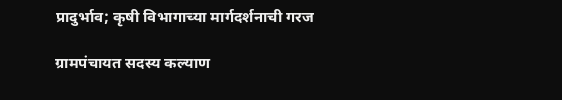प्रादुर्भाव; कृषी विभागाच्‍या मार्गदर्शनाची गरज

ग्रामपंचायत सदस्य कल्याण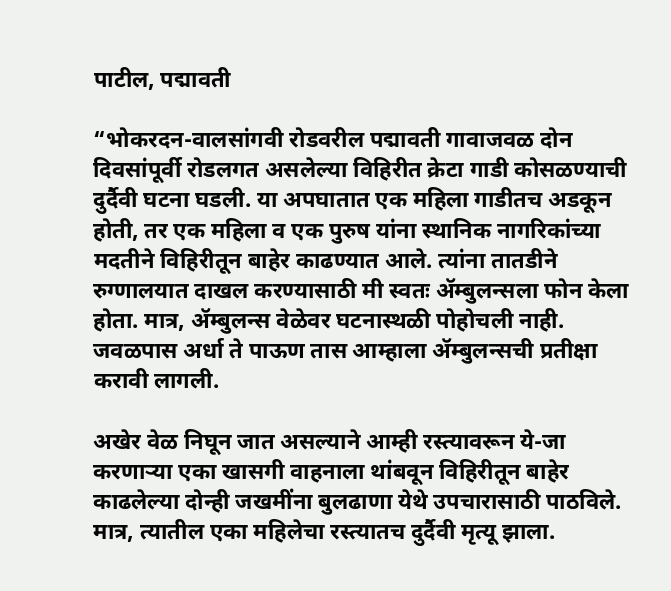पाटील, पद्मावती

“भोकरदन-वालसांगवी रोडवरील पद्मावती गावाजवळ दोन दिवसांपूर्वी रोडलगत असलेल्या विहिरीत क्रेटा गाडी कोसळण्याची दुर्दैवी घटना घडली. या अपघातात एक महिला गाडीतच अडकून होती, तर एक महिला व एक पुरुष यांना स्थानिक नागरिकांच्या मदतीने विहिरीतून बाहेर काढण्यात आले. त्यांना तातडीने रुग्णालयात दाखल करण्यासाठी मी स्वतः ॲम्बुलन्सला फोन केला होता. मात्र, ॲम्बुलन्स वेळेवर घटनास्थळी पोहोचली नाही. जवळपास अर्धा ते पाऊण तास आम्हाला ॲम्बुलन्सची प्रतीक्षा करावी लागली.

अखेर वेळ निघून जात असल्याने आम्ही रस्त्यावरून ये-जा करणाऱ्या एका खासगी वाहनाला थांबवून विहिरीतून बाहेर काढलेल्या दोन्ही जखमींना बुलढाणा येथे उपचारासाठी पाठविले. मात्र, त्यातील एका महिलेचा रस्त्यातच दुर्दैवी मृत्यू झाला.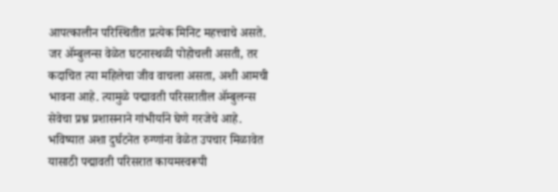आपत्कालीन परिस्थितीत प्रत्येक मिनिट महत्त्वाचे असते. जर ॲम्बुलन्स वेळेत घटनास्थळी पोहोचली असती, तर कदाचित त्या महिलेचा जीव वाचला असता, अशी आमची भावना आहे. त्यामुळे पद्मावती परिसरातील ॲम्बुलन्स सेवेचा प्रश्न प्रशासनाने गांभीर्याने घेणे गरजेचे आहे. भविष्यात अशा दुर्घटनेत रुग्णांना वेळेत उपचार मिळावेत यासाठी पद्मावती परिसरात कायमस्वरूपी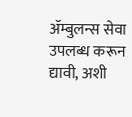ॲम्बुलन्स सेवा उपलब्ध करून द्यावी, अशी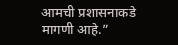आमची प्रशासनाकडे मागणी आहे.”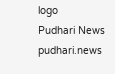logo
Pudhari News
pudhari.news